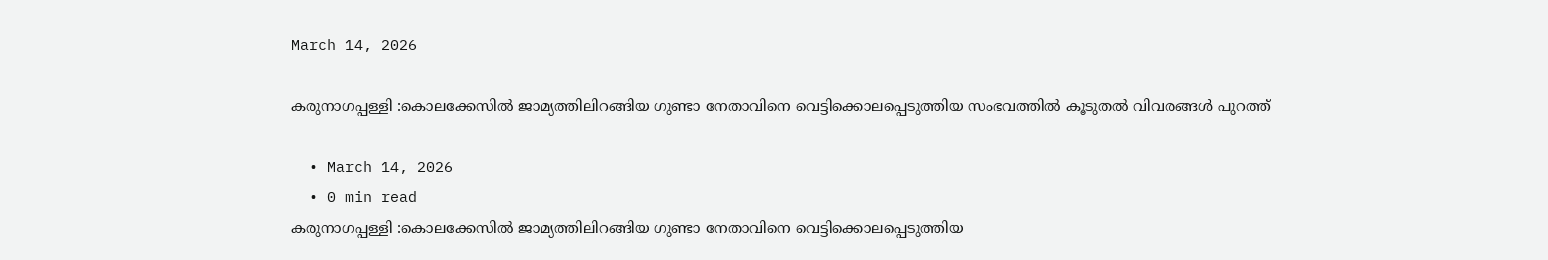March 14, 2026

കരുനാഗപ്പള്ളി :കൊലക്കേസിൽ ജാമ്യത്തിലിറങ്ങിയ ഗുണ്ടാ നേതാവിനെ വെട്ടിക്കൊലപ്പെടുത്തിയ സംഭവത്തിൽ കൂടുതൽ വിവരങ്ങൾ പുറത്ത്

  • March 14, 2026
  • 0 min read
കരുനാഗപ്പള്ളി :കൊലക്കേസിൽ ജാമ്യത്തിലിറങ്ങിയ ഗുണ്ടാ നേതാവിനെ വെട്ടിക്കൊലപ്പെടുത്തിയ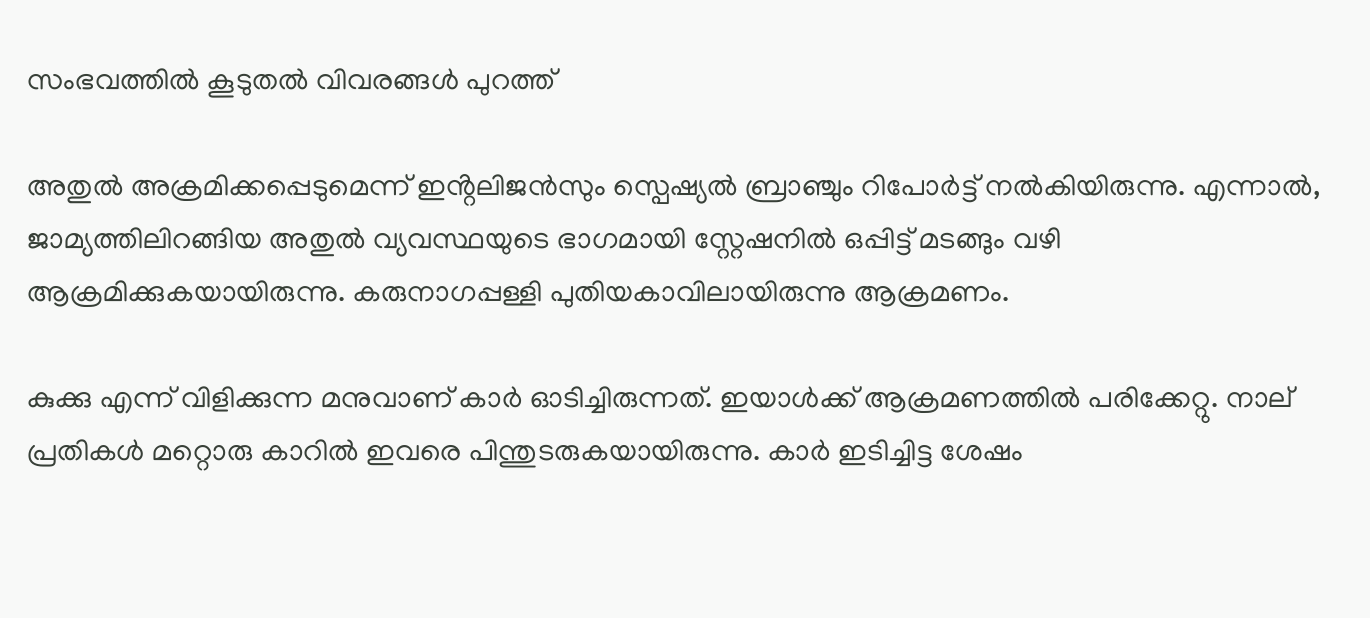സംഭവത്തിൽ കൂടുതൽ വിവരങ്ങൾ പുറത്ത്

അതുൽ അക്രമിക്കപ്പെടുമെന്ന് ഇൻ്റലിജൻസും സ്പെഷ്യൽ ബ്രാഞ്ചും റിപോർട്ട് നൽകിയിരുന്നു. എന്നാൽ, ജാമ്യത്തിലിറങ്ങിയ അതുൽ വ്യവസ്ഥയുടെ ഭാഗമായി സ്റ്റേഷനിൽ ഒപ്പിട്ട് മടങ്ങും വഴി ആക്രമിക്കുകയായിരുന്നു. കരുനാഗപ്പള്ളി പുതിയകാവിലായിരുന്നു ആക്രമണം.

കുക്കു എന്ന് വിളിക്കുന്ന മനുവാണ് കാർ ഓടിച്ചിരുന്നത്. ഇയാൾക്ക് ആക്രമണത്തിൽ പരിക്കേറ്റു. നാല് പ്രതികൾ മറ്റൊരു കാറിൽ ഇവരെ പിന്തുടരുകയായിരുന്നു. കാർ ഇടിച്ചിട്ട ശേഷം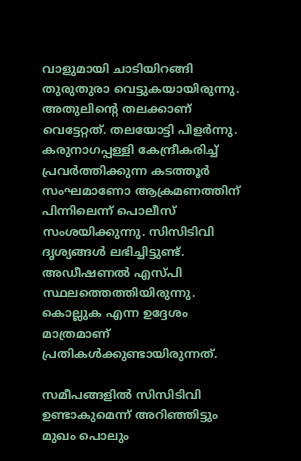വാളുമായി ചാടിയിറങ്ങി തുരുതുരാ വെട്ടുകയായിരുന്നു. അതുലിന്റെ തലക്കാണ് വെട്ടേറ്റത്. തലയോട്ടി പിളർന്നു. കരുനാഗപ്പള്ളി കേന്ദ്രീകരിച്ച്‌ പ്രവർത്തിക്കുന്ന കടത്തൂർ സംഘമാണോ ആക്രമണത്തിന് പിന്നിലെന്ന് പൊലീസ് സംശയിക്കുന്നു. സിസിടിവി ദൃശ്യങ്ങൾ ലഭിച്ചിട്ടുണ്ട്. അഡീഷണൽ എസ്പി സ്ഥലത്തെത്തിയിരുന്നു. കൊല്ലുക എന്ന ഉദ്ദേശം മാത്രമാണ് പ്രതികൾക്കുണ്ടായിരുന്നത്.

സമീപങ്ങളിൽ സിസിടിവി ഉണ്ടാകുമെന്ന് അറിഞ്ഞിട്ടും മുഖം പൊലും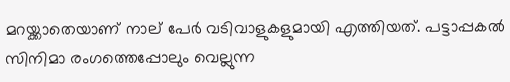മറയ്ക്കാതെയാണ് നാല് പേർ വടിവാളുകളുമായി എത്തിയത്. പട്ടാപ്പകൽ സിനിമാ രംഗത്തെപ്പോലും വെല്ലുന്ന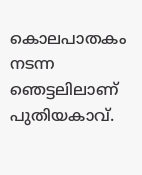കൊലപാതകം നടന്ന ഞെട്ടലിലാണ് പുതിയകാവ്.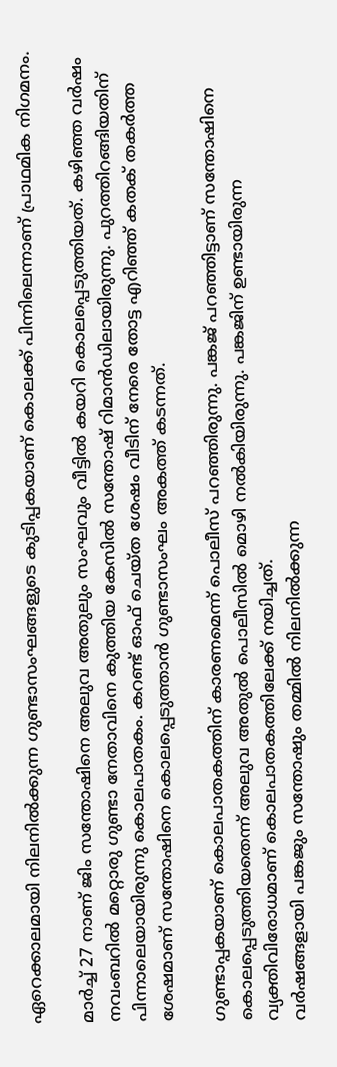ഏറെക്കാലമായി നിലനിൽക്കുന്ന ഗുണ്ടാസംഘങ്ങളുടെ കുടിപ്പകയാണ് കൊലക്ക് പിന്നിലെന്നാണ് പ്രാഥമിക നിഗമനം.

മാർച്ച്‌ 27 നാണ് ജിം സന്തോഷിനെ അലുവ അതുലും സംഘവും വീട്ടിൽ കയറി കൊലപ്പെടുത്തിയത്. കഴിഞ്ഞ വർഷം നവംബറിൽ മറ്റൊരു ഗുണ്ടാ നേതാവിനെ കുത്തിയ കേസിൽ സന്തോഷ് റിമാൻഡിലായിരുന്നു. പുറത്തിറങ്ങിയതിന് പിന്നാലെയായിരുന്നു കൊലപാതകം. കറണ്ട് ഓഫ്‌ ചെയ്ത ശേഷം വീടിന് നേരെ തോട്ട എറിഞ്ഞ് കതക് തകർത്ത ശേഷമാണ് സന്തോഷിനെ കൊലപ്പെടുത്താൻ ഗുണ്ടാസംഘം അകത്ത് കടന്നത്.

ഗുണ്ടാപ്പകയാണ് കൊലപാതകത്തിന് കാരണമെന്ന് പൊലീസ് പറഞ്ഞിരുന്നു. പങ്കജ് പറഞ്ഞിട്ടാണ് സന്തോഷിനെ കൊലപ്പെടുത്തിയതെന്ന് അലുവ അതുൽ പൊലീസിൽ മൊഴി നൽകിയിരുന്നു. പങ്കജിന് ഉണ്ടായിരുന്ന വ്യക്തിവിരോധമാണ് കൊലപാതകത്തിലേക്ക് നയിച്ചത്.
വർഷങ്ങളായി പങ്കജും സന്തോഷും തമ്മിൽ നിലനിൽക്കുന്ന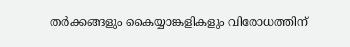തർക്കങ്ങളും കൈയ്യാങ്കളികളും വിരോധത്തിന്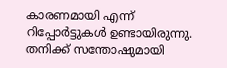കാരണമായി എന്ന് റിപ്പോർട്ടുകൾ ഉണ്ടായിരുന്നു. തനിക്ക് സന്തോഷുമായി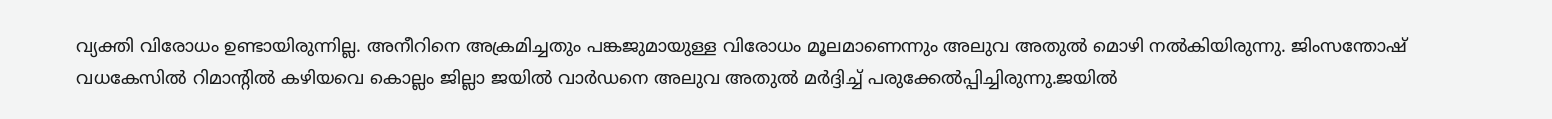വ്യക്തി വിരോധം ഉണ്ടായിരുന്നില്ല. അനീറിനെ അക്രമിച്ചതും പങ്കജുമായുള്ള വിരോധം മൂലമാണെന്നും അലുവ അതുൽ മൊഴി നൽകിയിരുന്നു. ജിംസന്തോഷ് വധകേസിൽ റിമാന്റിൽ കഴിയവെ കൊല്ലം ജില്ലാ ജയിൽ വാർഡനെ അലുവ അതുൽ മർദ്ദിച്ച്‌ പരുക്കേൽപ്പിച്ചിരുന്നു.ജയിൽ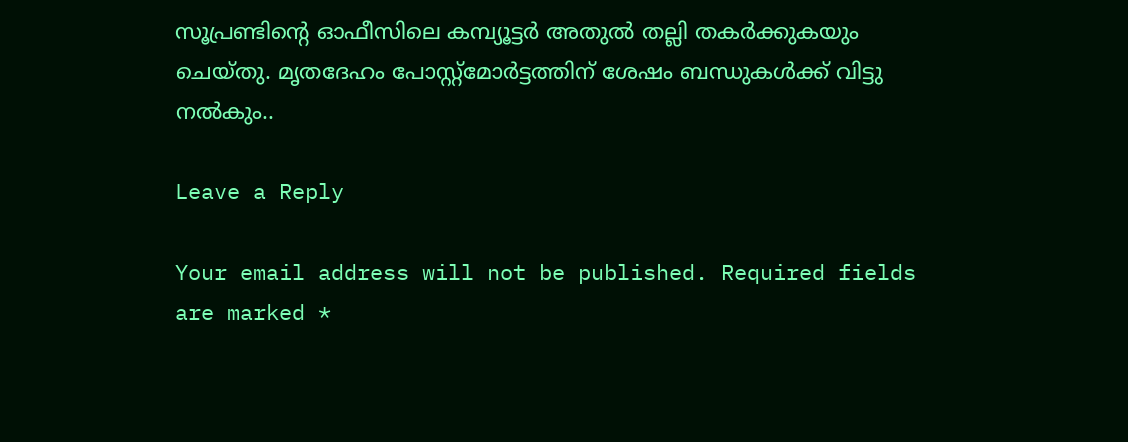സൂപ്രണ്ടിൻ്റെ ഓഫീസിലെ കമ്പ്യൂട്ടർ അതുൽ തല്ലി തകർക്കുകയും ചെയ്തു. മൃതദേഹം പോസ്റ്റ്മോർട്ടത്തിന് ശേഷം ബന്ധുകൾക്ക് വിട്ടു നൽകും..

Leave a Reply

Your email address will not be published. Required fields are marked *